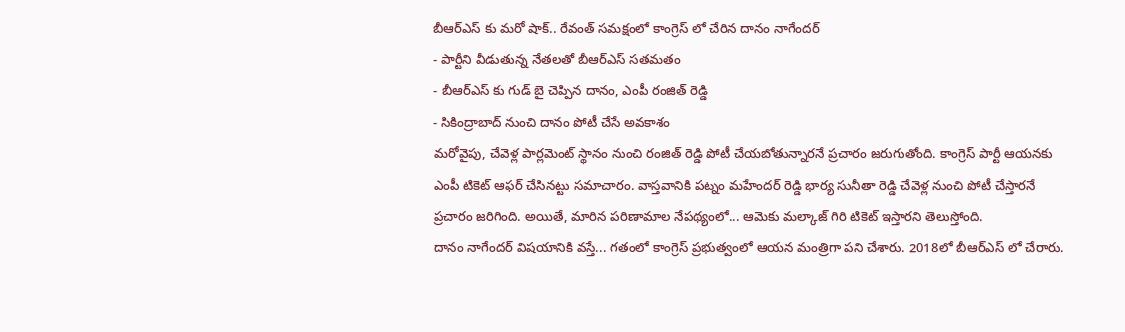బీఆర్ఎస్ కు మరో షాక్.. రేవంత్ సమక్షంలో కాంగ్రెస్ లో చేరిన దానం నాగేందర్
- పార్టీని వీడుతున్న నేతలతో బీఆర్ఎస్ సతమతం
- బీఆర్ఎస్ కు గుడ్ బై చెప్పిన దానం, ఎంపీ రంజిత్ రెడ్డి
- సికింద్రాబాద్ నుంచి దానం పోటీ చేసే అవకాశం
మరోవైపు, చేవెళ్ల పార్లమెంట్ స్థానం నుంచి రంజిత్ రెడ్డి పోటీ చేయబోతున్నారనే ప్రచారం జరుగుతోంది. కాంగ్రెస్ పార్టీ ఆయనకు ఎంపీ టికెట్ ఆఫర్ చేసినట్టు సమాచారం. వాస్తవానికి పట్నం మహేందర్ రెడ్డి భార్య సునీతా రెడ్డి చేవెళ్ల నుంచి పోటీ చేస్తారనే ప్రచారం జరిగింది. అయితే, మారిన పరిణామాల నేపథ్యంలో... ఆమెకు మల్కాజ్ గిరి టికెట్ ఇస్తారని తెలుస్తోంది.
దానం నాగేందర్ విషయానికి వస్తే... గతంలో కాంగ్రెస్ ప్రభుత్వంలో ఆయన మంత్రిగా పని చేశారు. 2018లో బీఆర్ఎస్ లో చేరారు.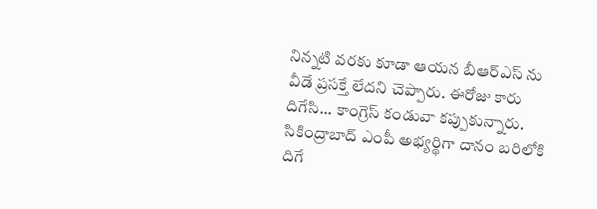నిన్నటి వరకు కూడా ఆయన బీఆర్ఎస్ ను వీడే ప్రసక్తే లేదని చెప్పారు. ఈరోజు కారు దిగేసి... కాంగ్రెస్ కండువా కప్పుకున్నారు. సికింద్రాబాద్ ఎంపీ అభ్యర్థిగా దానం బరిలోకి దిగే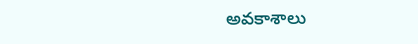అవకాశాలు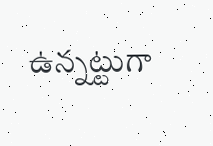ఉన్నట్టుగా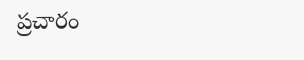ప్రచారం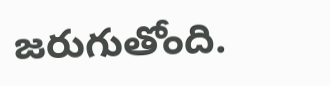జరుగుతోంది.